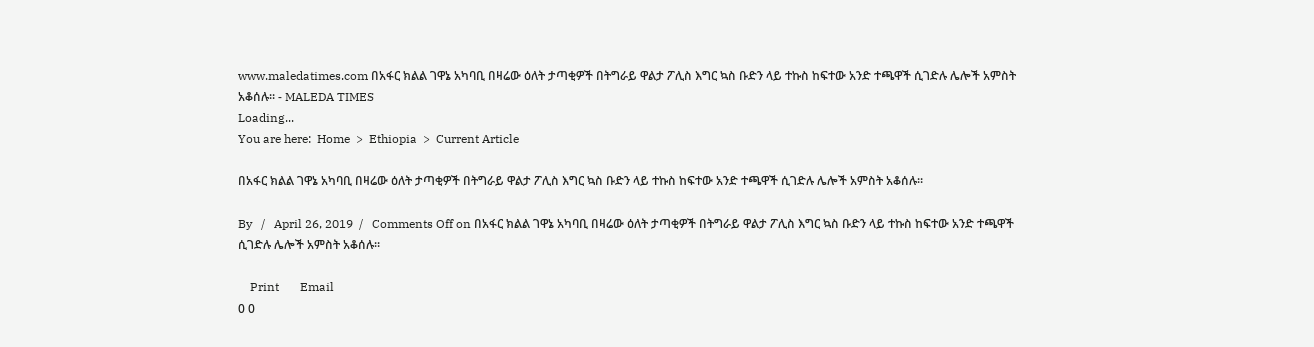www.maledatimes.com በአፋር ክልል ገዋኔ አካባቢ በዛሬው ዕለት ታጣቂዎች በትግራይ ዋልታ ፖሊስ እግር ኳስ ቡድን ላይ ተኩስ ከፍተው አንድ ተጫዋች ሲገድሉ ሌሎች አምስት አቆሰሉ። - MALEDA TIMES
Loading...
You are here:  Home  >  Ethiopia  >  Current Article

በአፋር ክልል ገዋኔ አካባቢ በዛሬው ዕለት ታጣቂዎች በትግራይ ዋልታ ፖሊስ እግር ኳስ ቡድን ላይ ተኩስ ከፍተው አንድ ተጫዋች ሲገድሉ ሌሎች አምስት አቆሰሉ።

By   /   April 26, 2019  /   Comments Off on በአፋር ክልል ገዋኔ አካባቢ በዛሬው ዕለት ታጣቂዎች በትግራይ ዋልታ ፖሊስ እግር ኳስ ቡድን ላይ ተኩስ ከፍተው አንድ ተጫዋች ሲገድሉ ሌሎች አምስት አቆሰሉ።

    Print       Email
0 0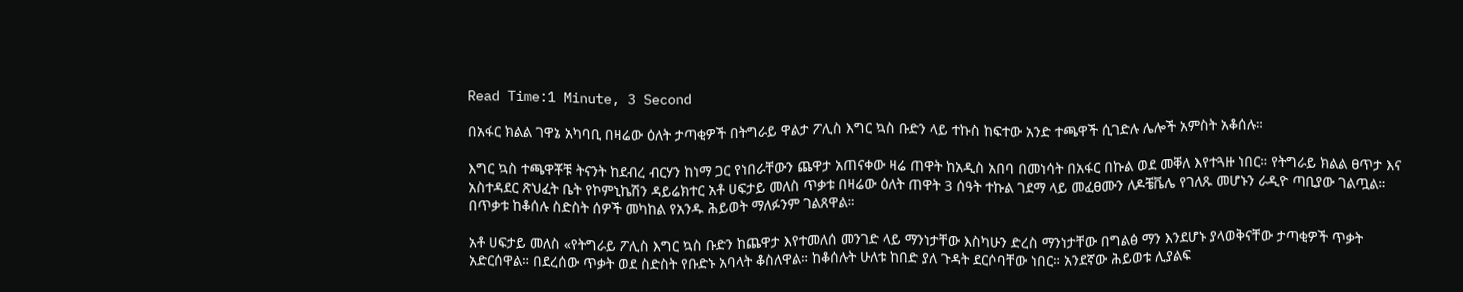Read Time:1 Minute, 3 Second

በአፋር ክልል ገዋኔ አካባቢ በዛሬው ዕለት ታጣቂዎች በትግራይ ዋልታ ፖሊስ እግር ኳስ ቡድን ላይ ተኩስ ከፍተው አንድ ተጫዋች ሲገድሉ ሌሎች አምስት አቆሰሉ።

እግር ኳስ ተጫዋቾቹ ትናንት ከደብረ ብርሃን ከነማ ጋር የነበራቸውን ጨዋታ አጠናቀው ዛሬ ጠዋት ከአዲስ አበባ በመነሳት በአፋር በኩል ወደ መቐለ እየተጓዙ ነበር። የትግራይ ክልል ፀጥታ እና አስተዳደር ጽህፈት ቤት የኮምኒኬሽን ዳይሬክተር አቶ ሀፍታይ መለስ ጥቃቱ በዛሬው ዕለት ጠዋት 3 ሰዓት ተኩል ገደማ ላይ መፈፀሙን ለዶቼቬሌ የገለጹ መሆኑን ራዲዮ ጣቢያው ገልጧል። በጥቃቱ ከቆሰሉ ስድስት ሰዎች መካከል የአንዱ ሕይወት ማለፉንም ገልጸዋል።

አቶ ሀፍታይ መለስ «የትግራይ ፖሊስ እግር ኳስ ቡድን ከጨዋታ እየተመለሰ መንገድ ላይ ማንነታቸው እስካሁን ድረስ ማንነታቸው በግልፅ ማን እንደሆኑ ያላወቅናቸው ታጣቂዎች ጥቃት አድርሰዋል። በደረሰው ጥቃት ወደ ስድስት የቡድኑ አባላት ቆስለዋል። ከቆሰሉት ሁለቱ ከበድ ያለ ጉዳት ደርሶባቸው ነበር። አንደኛው ሕይወቱ ሊያልፍ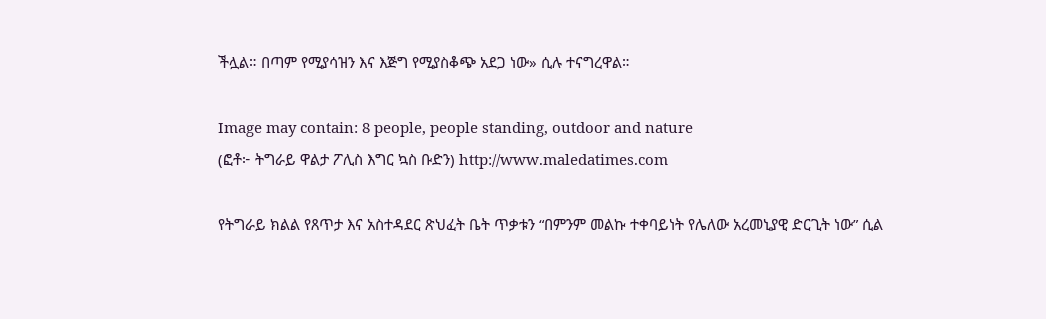ችሏል። በጣም የሚያሳዝን እና እጅግ የሚያስቆጭ አደጋ ነው» ሲሉ ተናግረዋል።

Image may contain: 8 people, people standing, outdoor and nature
(ፎቶ፦ ትግራይ ዋልታ ፖሊስ እግር ኳስ ቡድን) http://www.maledatimes.com

የትግራይ ክልል የጸጥታ እና አስተዳደር ጽህፈት ቤት ጥቃቱን “በምንም መልኩ ተቀባይነት የሌለው አረመኒያዊ ድርጊት ነው” ሲል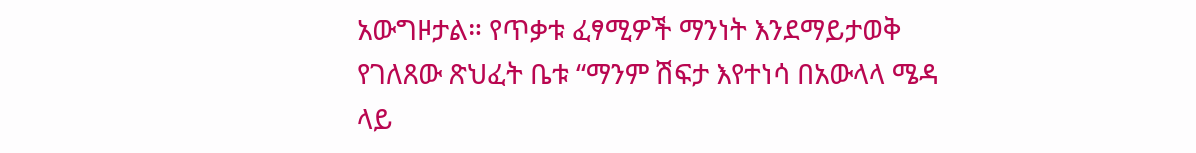አውግዞታል። የጥቃቱ ፈፃሚዎች ማንነት እንደማይታወቅ የገለጸው ጽህፈት ቤቱ “ማንም ሽፍታ እየተነሳ በአውላላ ሜዳ ላይ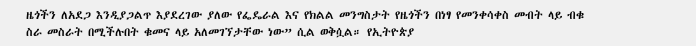ዜጎችን ለአደጋ እንዲያጋልጥ እያደረገው ያለው የፌዴራል እና የክልል መንግስታት የዜጎችን በነፃ የመንቀሳቀስ መብት ላይ ብቁ ስራ መስራት በሚችሉበት ቁመና ላይ አለመገኘታቸው ነው” ሲል ወቅሷል። የኢትዮጵያ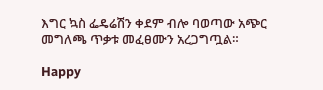እግር ኳስ ፌዴሬሽን ቀደም ብሎ ባወጣው አጭር መግለጫ ጥቃቱ መፈፀሙን አረጋግጧል።

Happy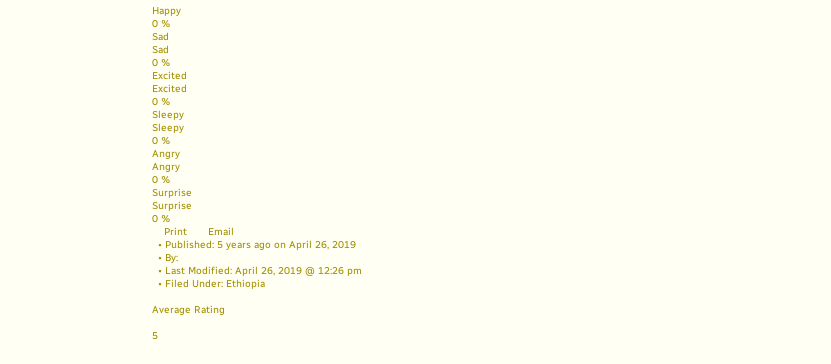Happy
0 %
Sad
Sad
0 %
Excited
Excited
0 %
Sleepy
Sleepy
0 %
Angry
Angry
0 %
Surprise
Surprise
0 %
    Print       Email
  • Published: 5 years ago on April 26, 2019
  • By:
  • Last Modified: April 26, 2019 @ 12:26 pm
  • Filed Under: Ethiopia

Average Rating

5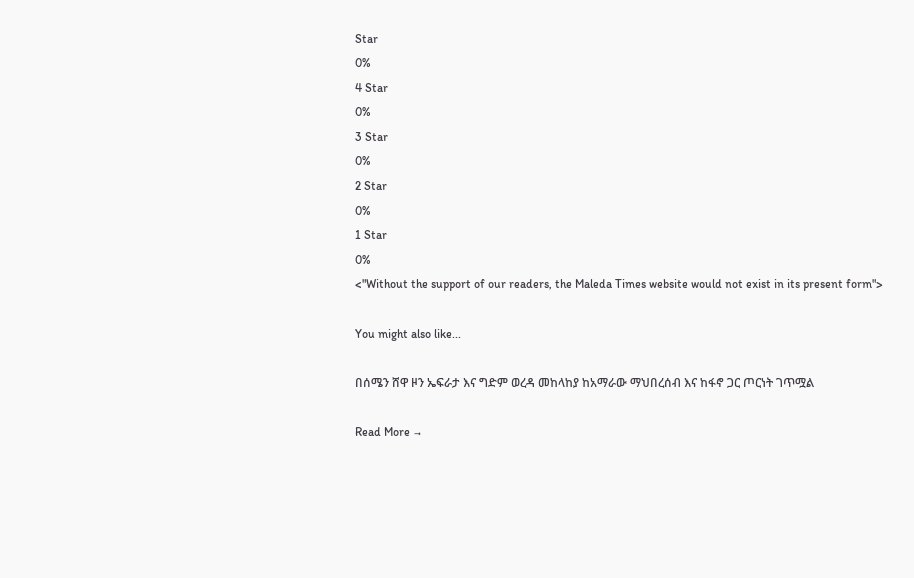Star
0%
4 Star
0%
3 Star
0%
2 Star
0%
1 Star
0%
<"Without the support of our readers, the Maleda Times website would not exist in its present form">

You might also like...

በሰሜን ሸዋ ዞን ኤፍራታ እና ግድም ወረዳ መከላከያ ከአማራው ማህበረሰብ እና ከፋኖ ጋር ጦርነት ገጥሟል

Read More →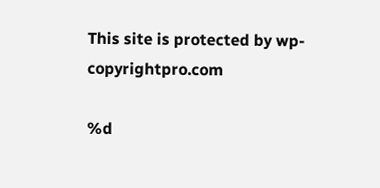This site is protected by wp-copyrightpro.com

%d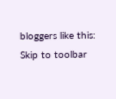bloggers like this:
Skip to toolbar